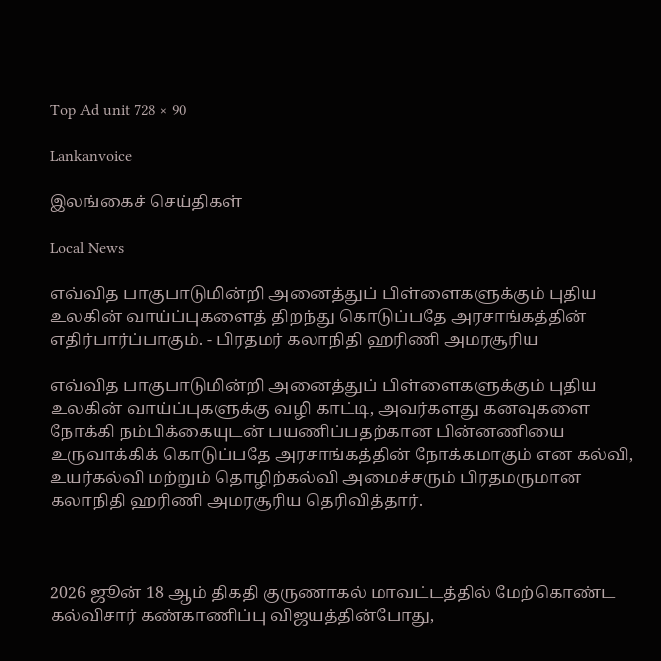Top Ad unit 728 × 90

Lankanvoice

இலங்கைச் செய்திகள்

Local News

எவ்வித பாகுபாடுமின்றி அனைத்துப் பிள்ளைகளுக்கும் புதிய உலகின் வாய்ப்புகளைத் திறந்து கொடுப்பதே அரசாங்கத்தின் எதிர்பார்ப்பாகும். - பிரதமர் கலாநிதி ஹரிணி அமரசூரிய

எவ்வித பாகுபாடுமின்றி அனைத்துப் பிள்ளைகளுக்கும் புதிய உலகின் வாய்ப்புகளுக்கு வழி காட்டி, அவர்களது கனவுகளை நோக்கி நம்பிக்கையுடன் பயணிப்பதற்கான பின்னணியை உருவாக்கிக் கொடுப்பதே அரசாங்கத்தின் நோக்கமாகும் என கல்வி, உயர்கல்வி மற்றும் தொழிற்கல்வி அமைச்சரும் பிரதமருமான கலாநிதி ஹரிணி அமரசூரிய தெரிவித்தார்.



2026 ஜூன் 18 ஆம் திகதி குருணாகல் மாவட்டத்தில் மேற்கொண்ட கல்விசார் கண்காணிப்பு விஜயத்தின்போது,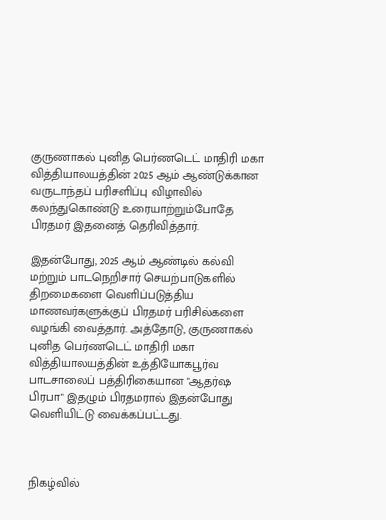குருணாகல் புனித பெர்ணடெட் மாதிரி மகா வித்தியாலயத்தின் 2025 ஆம் ஆண்டுக்கான வருடாந்தப் பரிசளிப்பு விழாவில் கலந்துகொண்டு உரையாற்றும்போதே பிரதமர் இதனைத் தெரிவித்தார்.

இதன்போது, 2025 ஆம் ஆண்டில் கல்வி மற்றும் பாடநெறிசார் செயற்பாடுகளில் திறமைகளை வெளிப்படுத்திய மாணவர்களுக்குப் பிரதமர் பரிசில்களை வழங்கி வைத்தார். அத்தோடு, குருணாகல் புனித பெர்ணடெட் மாதிரி மகா வித்தியாலயத்தின் உத்தியோகபூர்வ பாடசாலைப் பத்திரிகையான "ஆதர்ஷ பிரபா" இதழும் பிரதமரால் இதன்போது வெளியிட்டு வைக்கப்பட்டது.



நிகழ்வில்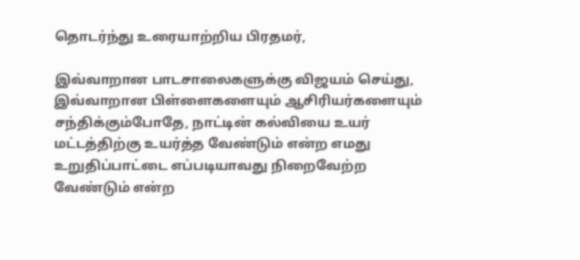தொடர்ந்து உரையாற்றிய பிரதமர்,

இவ்வாறான பாடசாலைகளுக்கு விஜயம் செய்து, இவ்வாறான பிள்ளைகளையும் ஆசிரியர்களையும் சந்திக்கும்போதே, நாட்டின் கல்வியை உயர் மட்டத்திற்கு உயர்த்த வேண்டும் என்ற எமது உறுதிப்பாட்டை எப்படியாவது நிறைவேற்ற வேண்டும் என்ற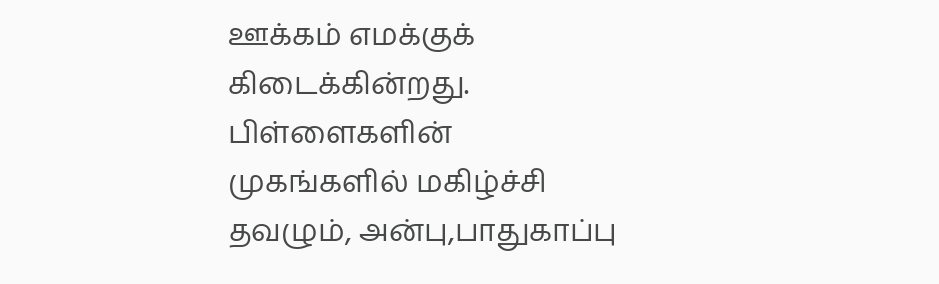ஊக்கம் எமக்குக் கிடைக்கின்றது. பிள்ளைகளின் முகங்களில் மகிழ்ச்சி தவழும், அன்பு,பாதுகாப்பு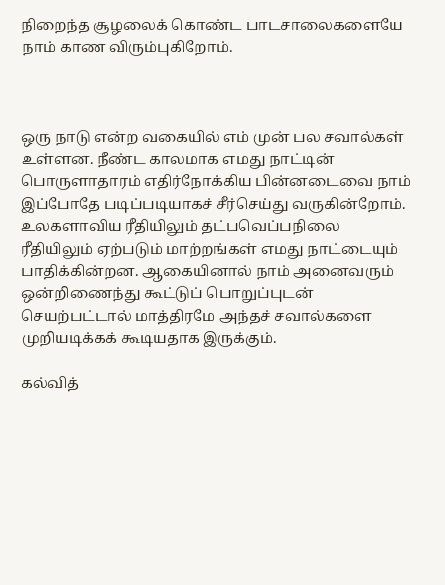நிறைந்த சூழலைக் கொண்ட பாடசாலைகளையே நாம் காண விரும்புகிறோம்.



ஒரு நாடு என்ற வகையில் எம் முன் பல சவால்கள் உள்ளன. நீண்ட காலமாக எமது நாட்டின் பொருளாதாரம் எதிர்நோக்கிய பின்னடைவை நாம் இப்போதே படிப்படியாகச் சீர்செய்து வருகின்றோம். உலகளாவிய ரீதியிலும் தட்பவெப்பநிலை ரீதியிலும் ஏற்படும் மாற்றங்கள் எமது நாட்டையும் பாதிக்கின்றன. ஆகையினால் நாம் அனைவரும் ஒன்றிணைந்து கூட்டுப் பொறுப்புடன் செயற்பட்டால் மாத்திரமே அந்தச் சவால்களை முறியடிக்கக் கூடியதாக இருக்கும்.

கல்வித்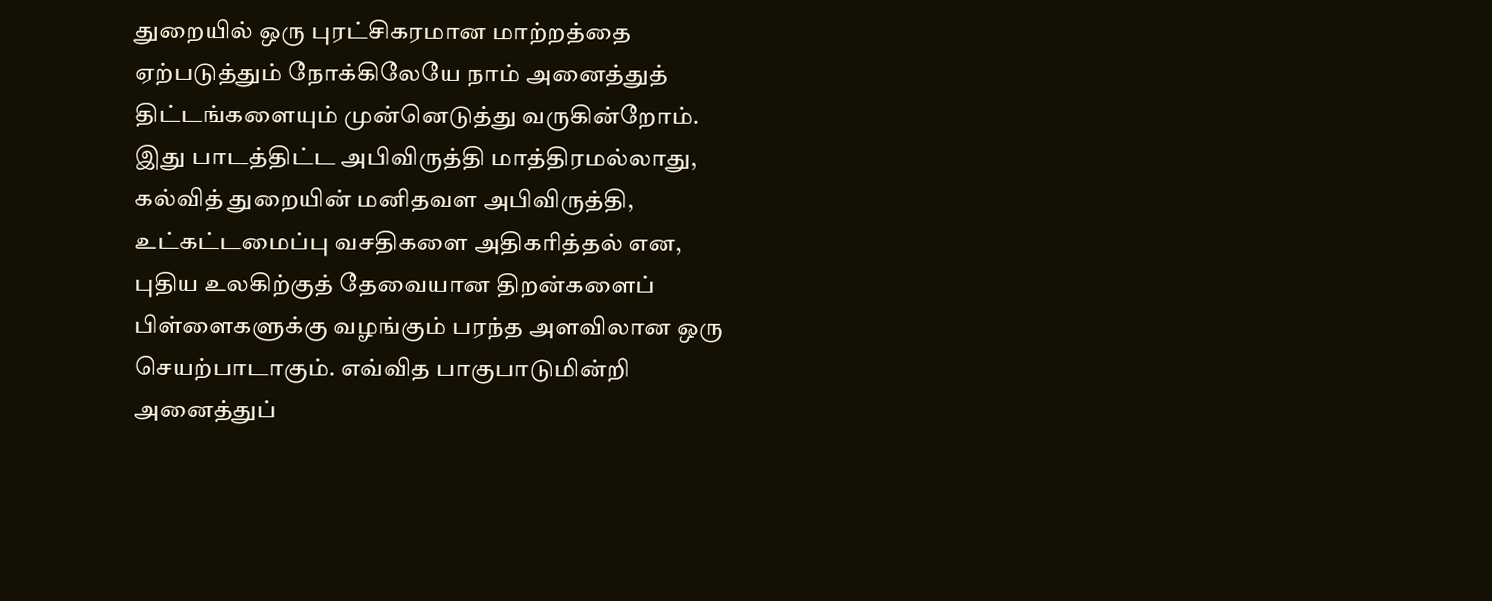துறையில் ஒரு புரட்சிகரமான மாற்றத்தை ஏற்படுத்தும் நோக்கிலேயே நாம் அனைத்துத் திட்டங்களையும் முன்னெடுத்து வருகின்றோம். இது பாடத்திட்ட அபிவிருத்தி மாத்திரமல்லாது, கல்வித் துறையின் மனிதவள அபிவிருத்தி, உட்கட்டமைப்பு வசதிகளை அதிகரித்தல் என, புதிய உலகிற்குத் தேவையான திறன்களைப் பிள்ளைகளுக்கு வழங்கும் பரந்த அளவிலான ஒரு செயற்பாடாகும். எவ்வித பாகுபாடுமின்றி அனைத்துப்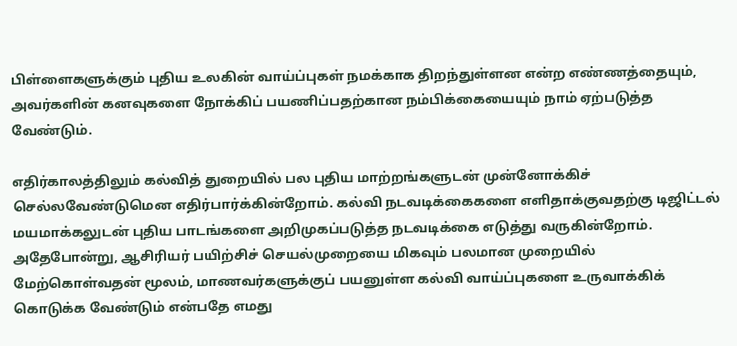பிள்ளைகளுக்கும் புதிய உலகின் வாய்ப்புகள் நமக்காக திறந்துள்ளன என்ற எண்ணத்தையும், அவர்களின் கனவுகளை நோக்கிப் பயணிப்பதற்கான நம்பிக்கையையும் நாம் ஏற்படுத்த வேண்டும்.

எதிர்காலத்திலும் கல்வித் துறையில் பல புதிய மாற்றங்களுடன் முன்னோக்கிச் செல்லவேண்டுமென எதிர்பார்க்கின்றோம். கல்வி நடவடிக்கைகளை எளிதாக்குவதற்கு டிஜிட்டல் மயமாக்கலுடன் புதிய பாடங்களை அறிமுகப்படுத்த நடவடிக்கை எடுத்து வருகின்றோம். அதேபோன்று, ஆசிரியர் பயிற்சிச் செயல்முறையை மிகவும் பலமான முறையில் மேற்கொள்வதன் மூலம், மாணவர்களுக்குப் பயனுள்ள கல்வி வாய்ப்புகளை உருவாக்கிக் கொடுக்க வேண்டும் என்பதே எமது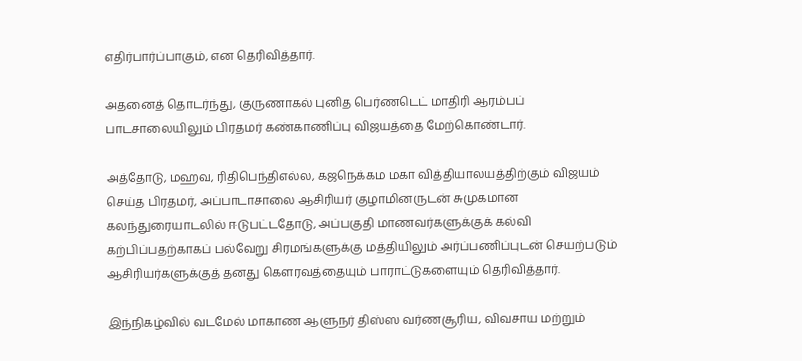எதிர்பார்ப்பாகும், என தெரிவித்தார்.

அதனைத் தொடர்ந்து, குருணாகல் புனித பெர்ணடெட் மாதிரி ஆரம்பப் பாடசாலையிலும் பிரதமர் கண்காணிப்பு விஜயத்தை மேற்கொண்டார்.

அத்தோடு, மஹவ, ரிதிபெந்திஎல்ல, கஜநெக்கம மகா வித்தியாலயத்திற்கும் விஜயம் செய்த பிரதமர், அப்பாடாசாலை ஆசிரியர் குழாமினருடன் சுமுகமான கலந்துரையாடலில் ஈடுபட்டதோடு, அப்பகுதி மாணவர்களுக்குக் கல்வி கற்பிப்பதற்காகப் பல்வேறு சிரமங்களுக்கு மத்தியிலும் அர்ப்பணிப்புடன் செயற்படும் ஆசிரியர்களுக்குத் தனது கௌரவத்தையும் பாராட்டுகளையும் தெரிவித்தார்.

இந்நிகழ்வில் வடமேல் மாகாண ஆளுநர் திஸ்ஸ வர்ணசூரிய, விவசாய மற்றும்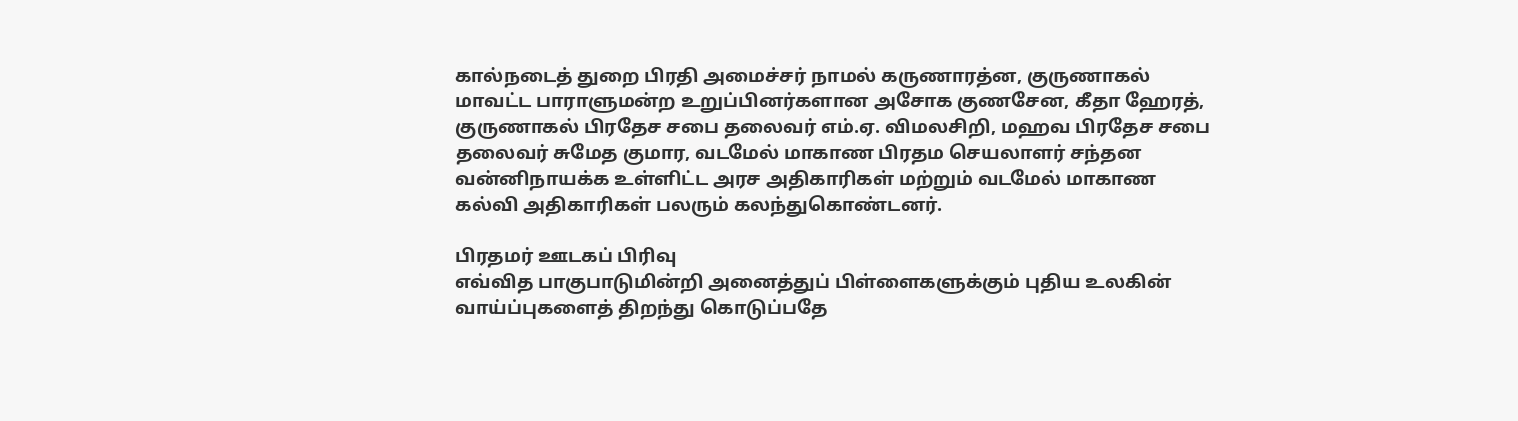கால்நடைத் துறை பிரதி அமைச்சர் நாமல் கருணாரத்ன, குருணாகல் மாவட்ட பாராளுமன்ற உறுப்பினர்களான அசோக குணசேன, கீதா ஹேரத், குருணாகல் பிரதேச சபை தலைவர் எம்.ஏ. விமலசிறி, மஹவ பிரதேச சபை தலைவர் சுமேத குமார, வடமேல் மாகாண பிரதம செயலாளர் சந்தன வன்னிநாயக்க உள்ளிட்ட அரச அதிகாரிகள் மற்றும் வடமேல் மாகாண கல்வி அதிகாரிகள் பலரும் கலந்துகொண்டனர்.

பிரதமர் ஊடகப் பிரிவு
எவ்வித பாகுபாடுமின்றி அனைத்துப் பிள்ளைகளுக்கும் புதிய உலகின் வாய்ப்புகளைத் திறந்து கொடுப்பதே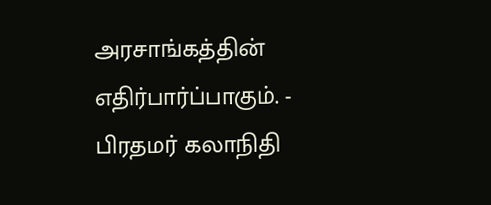அரசாங்கத்தின் எதிர்பார்ப்பாகும். - பிரதமர் கலாநிதி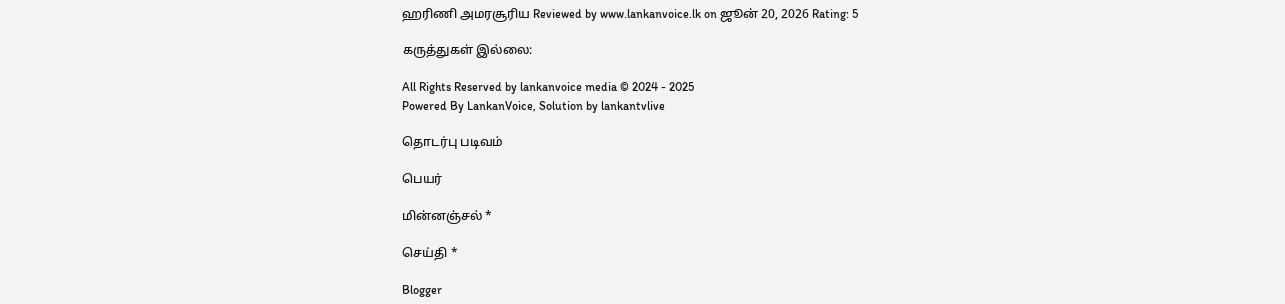ஹரிணி அமரசூரிய Reviewed by www.lankanvoice.lk on ஜூன் 20, 2026 Rating: 5

கருத்துகள் இல்லை:

All Rights Reserved by lankanvoice media © 2024 - 2025
Powered By LankanVoice, Solution by lankantvlive

தொடர்பு படிவம்

பெயர்

மின்னஞ்சல் *

செய்தி *

Blogger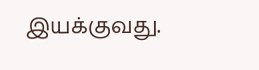இயக்குவது.